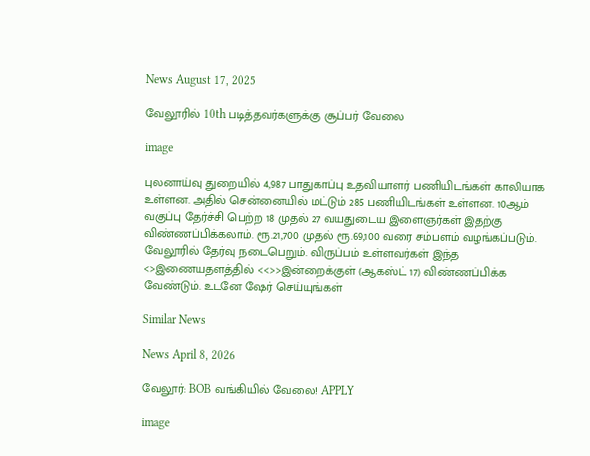News August 17, 2025

வேலூரில் 10th படித்தவர்களுக்கு சூப்பர் வேலை

image

புலனாய்வு துறையில் 4,987 பாதுகாப்பு உதவியாளர் பணியிடங்கள் காலியாக உள்ளன. அதில் சென்னையில் மட்டும் 285 பணியிடங்கள் உள்ளன. 10ஆம் வகுப்பு தேர்ச்சி பெற்ற 18 முதல் 27 வயதுடைய இளைஞர்கள் இதற்கு விண்ணப்பிக்கலாம். ரூ.21,700 முதல் ரூ.69,100 வரை சம்பளம் வழங்கப்படும். வேலூரில் தேர்வு நடைபெறும். விருப்பம் உள்ளவர்கள் இந்த <>இணையதளத்தில் <<>>இன்றைக்குள் (ஆகஸ்ட் 17) விண்ணப்பிக்க வேண்டும். உடனே ஷேர் செய்யுங்கள்

Similar News

News April 8, 2026

வேலூர்: BOB வங்கியில் வேலை! APPLY

image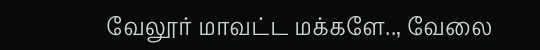வேலூர் மாவட்ட மக்களே.., வேலை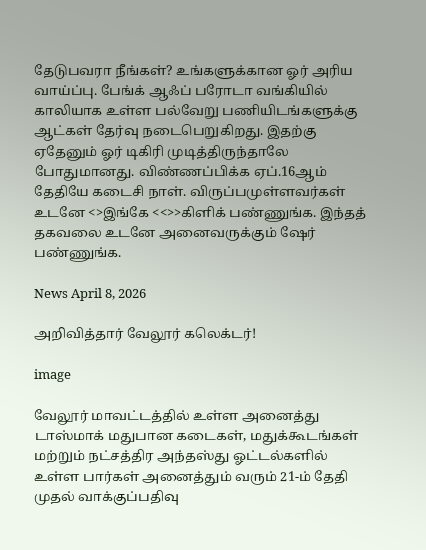தேடுபவரா நீங்கள்? உங்களுக்கான ஓர் அரிய வாய்ப்பு. பேங்க் ஆஃப் பரோடா வங்கியில் காலியாக உள்ள பல்வேறு பணியிடங்களுக்கு ஆட்கள் தேர்வு நடைபெறுகிறது. இதற்கு ஏதேனும் ஓர் டிகிரி முடித்திருந்தாலே போதுமானது. விண்ணப்பிக்க ஏப்.16ஆம் தேதியே கடைசி நாள். விருப்பமுள்ளவர்கள் உடனே <>இங்கே <<>>கிளிக் பண்ணுங்க. இந்தத் தகவலை உடனே அனைவருக்கும் ஷேர் பண்ணுங்க.

News April 8, 2026

அறிவித்தார் வேலூர் கலெக்டர்!

image

வேலூர் மாவட்டத்தில் உள்ள அனைத்து டாஸ்மாக் மதுபான கடைகள், மதுக்கூடங்கள் மற்றும் நட்சத்திர அந்தஸ்து ஓட்டல்களில் உள்ள பார்கள் அனைத்தும் வரும் 21-ம் தேதி முதல் வாக்குப்பதிவு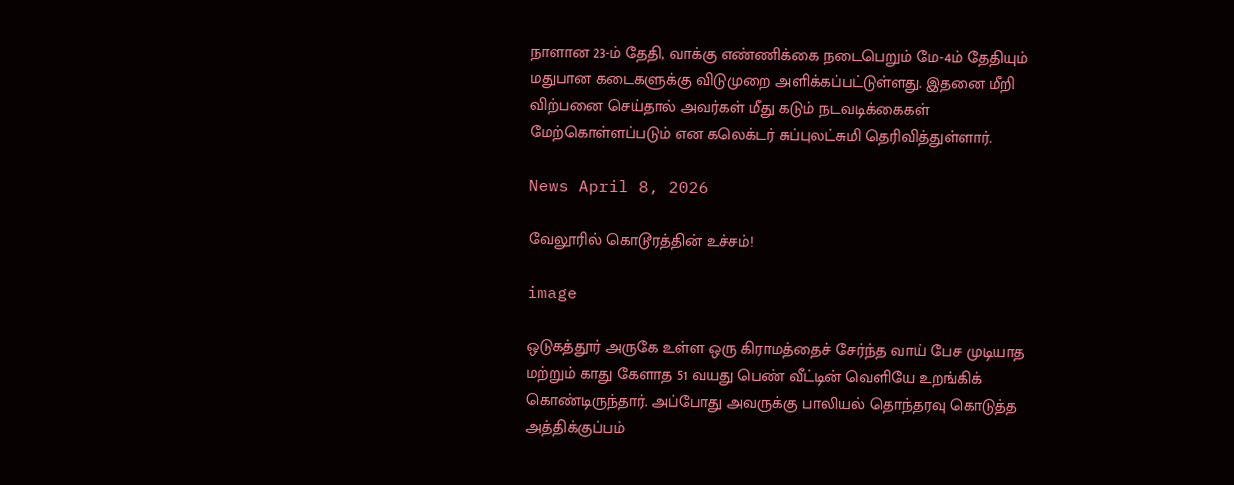நாளான 23-ம் தேதி, வாக்கு எண்ணிக்கை நடைபெறும் மே-4ம் தேதியும் மதுபான கடைகளுக்கு விடுமுறை அளிக்கப்பட்டுள்ளது‌‌. இதனை மீறி விற்பனை செய்தால் அவர்கள் மீது கடும் நடவடிக்கைகள் மேற்கொள்ளப்படும் என கலெக்டர் சுப்புலட்சுமி தெரிவித்துள்ளார்.

News April 8, 2026

வேலூரில் கொடூரத்தின் உச்சம்!

image

ஒடுகத்தூர் அருகே உள்ள ஒரு கிராமத்தைச் சேர்ந்த வாய் பேச முடியாத மற்றும் காது கேளாத 51 வயது பெண் வீட்டின் வெளியே உறங்கிக் கொண்டிருந்தார். அப்போது அவருக்கு பாலியல் தொந்தரவு கொடுத்த அத்திக்குப்பம்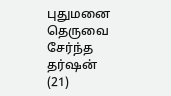புதுமனை தெருவை சேர்ந்த தர்ஷன் (21)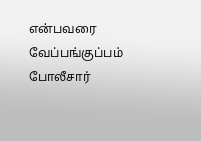என்பவரை வேப்பங்குப்பம் போலீசார்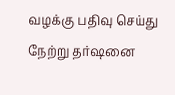வழக்கு பதிவு செய்து நேற்று தர்ஷனை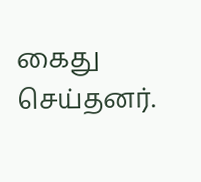கைது செய்தனர்.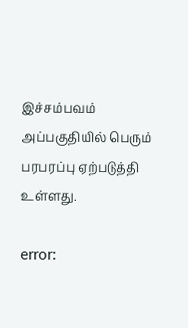இச்சம்பவம் அப்பகுதியில் பெரும் பரபரப்பு ஏற்படுத்தி உள்ளது.

error: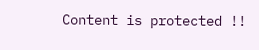Content is protected !!